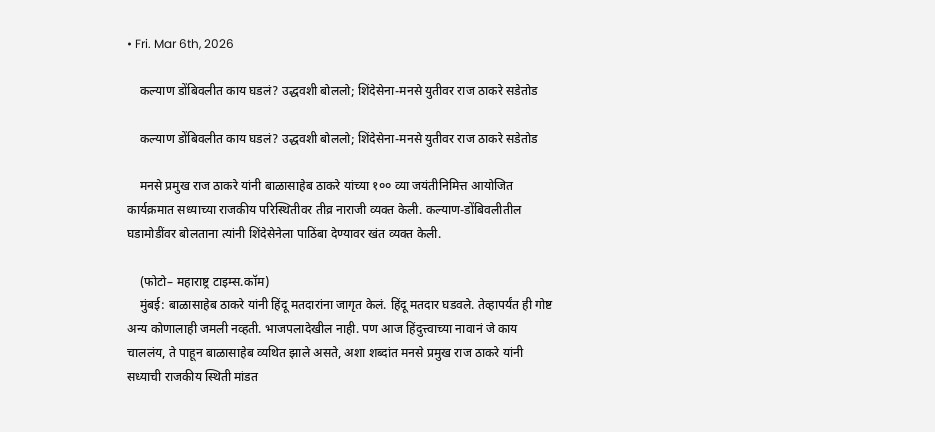• Fri. Mar 6th, 2026

    कल्याण डोंबिवलीत काय घडलं? उद्धवशी बोललो; शिंदेसेना-मनसे युतीवर राज ठाकरे सडेतोड

    कल्याण डोंबिवलीत काय घडलं? उद्धवशी बोललो; शिंदेसेना-मनसे युतीवर राज ठाकरे सडेतोड

    मनसे प्रमुख राज ठाकरे यांनी बाळासाहेब ठाकरे यांच्या १०० व्या जयंतीनिमित्त आयोजित कार्यक्रमात सध्याच्या राजकीय परिस्थितीवर तीव्र नाराजी व्यक्त केली. कल्याण-डोंबिवलीतील घडामोडींवर बोलताना त्यांनी शिंदेसेनेला पाठिंबा देण्यावर खंत व्यक्त केली.

    (फोटो– महाराष्ट्र टाइम्स.कॉम)
    मुंबई: बाळासाहेब ठाकरे यांनी हिंदू मतदारांना जागृत केलं. हिंदू मतदार घडवले. तेव्हापर्यंत ही गोष्ट अन्य कोणालाही जमली नव्हती. भाजपलादेखील नाही. पण आज हिंदुत्त्वाच्या नावानं जे काय चाललंय, ते पाहून बाळासाहेब व्यथित झाले असते, अशा शब्दांत मनसे प्रमुख राज ठाकरे यांनी सध्याची राजकीय स्थिती मांडत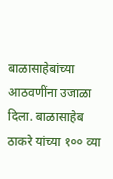बाळासाहेबांच्या आठवणींना उजाळा दिला. बाळासाहेब ठाकरे यांच्या १०० व्या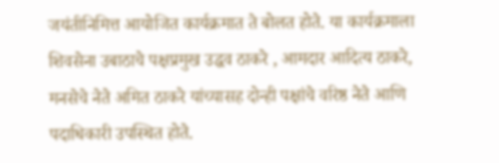जयंतीनिमित्त आयोजित कार्यक्रमात ते बोलत होते. या कार्यक्रमाला शिवसेना उबाठाचे पक्षप्रमुख उद्धव ठाकरे , आमदार आदित्य ठाकरे, मनसेचे नेते अमित ठाकरे यांच्यासह दोन्ही पक्षांचे वरिष्ठ नेते आणि पदाधिकारी उपस्थित होते.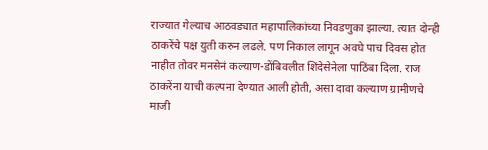राज्यात गेल्याच आठवड्यात महापालिकांच्या निवडणुका झाल्या. त्यात दोन्ही ठाकरेंचे पक्ष युती करुन लढले. पण निकाल लागून अवघे पाच दिवस होत नाहीत तोवर मनसेनं कल्याण-डोंबिवलीत शिंदेसेनेला पाठिंबा दिला. राज ठाकरेंना याची कल्पना देण्यात आली होती, असा दावा कल्याण ग्रामीणचे माजी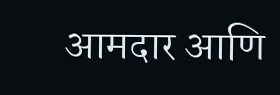आमदार आणि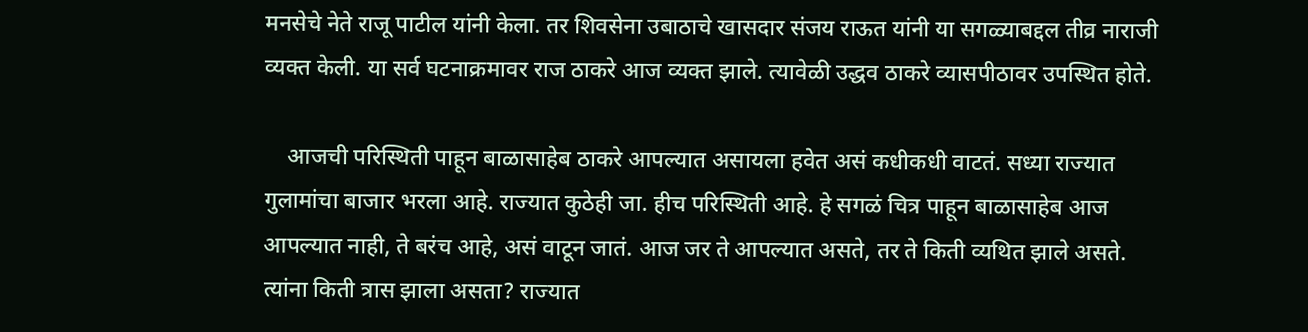मनसेचे नेते राजू पाटील यांनी केला. तर शिवसेना उबाठाचे खासदार संजय राऊत यांनी या सगळ्याबद्दल तीव्र नाराजी व्यक्त केली. या सर्व घटनाक्रमावर राज ठाकरे आज व्यक्त झाले. त्यावेळी उद्धव ठाकरे व्यासपीठावर उपस्थित होते.

    आजची परिस्थिती पाहून बाळासाहेब ठाकरे आपल्यात असायला हवेत असं कधीकधी वाटतं. सध्या राज्यात गुलामांचा बाजार भरला आहे. राज्यात कुठेही जा. हीच परिस्थिती आहे. हे सगळं चित्र पाहून बाळासाहेब आज आपल्यात नाही, ते बरंच आहे, असं वाटून जातं. आज जर ते आपल्यात असते, तर ते किती व्यथित झाले असते. त्यांना किती त्रास झाला असता? राज्यात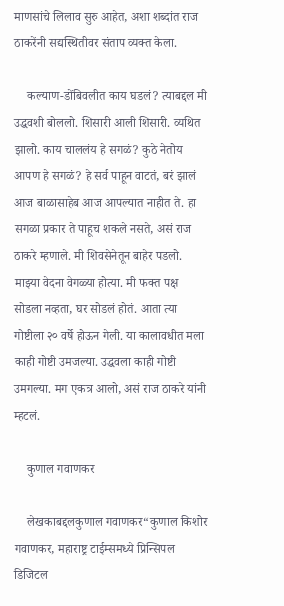माणसांचे लिलाव सुरु आहेत, अशा शब्दांत राज ठाकरेंनी सद्यस्थितीवर संताप व्यक्त केला.

    कल्याण-डोंबिवलीत काय घडलं? त्याबद्दल मी उद्धवशी बोललो. शिसारी आली शिसारी. व्यथित झालो. काय चाललंय हे सगळं? कुठे नेतोय आपण हे सगळं? हे सर्व पाहून वाटतं, बरं झालं आज बाळासाहेब आज आपल्यात नाहीत ते. हा सगळा प्रकार ते पाहूच शकले नसते, असं राज ठाकरे म्हणाले. मी शिवसेनेतून बाहेर पडलो. माझ्या वेदना वेगळ्या होत्या. मी फक्त पक्ष सोडला नव्हता, घर सोडलं होतं. आता त्या गोष्टीला २० वर्षे होऊन गेली. या कालावधीत मला काही गोष्टी उमजल्या. उद्धवला काही गोष्टी उमगल्या. मग एकत्र आलो, असं राज ठाकरे यांनी म्हटलं.

    कुणाल गवाणकर

    लेखकाबद्दलकुणाल गवाणकर“कुणाल किशोर गवाणकर, महाराष्ट्र टाईम्समध्ये प्रिन्सिपल डिजिटल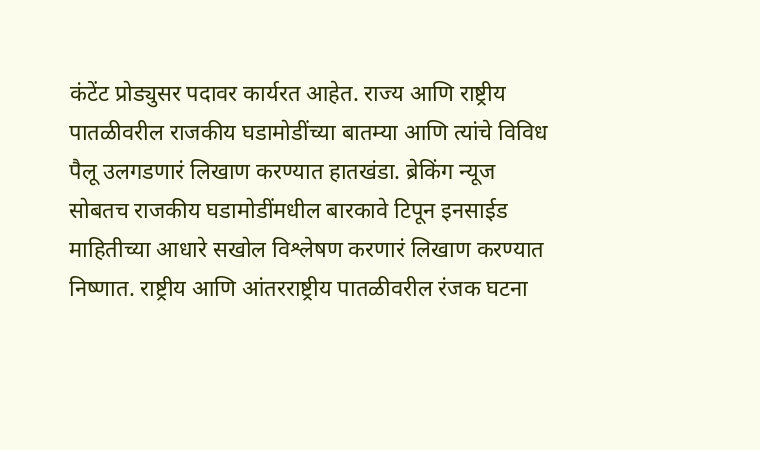कंटेंट प्रोड्युसर पदावर कार्यरत आहेत. राज्य आणि राष्ट्रीय पातळीवरील राजकीय घडामोडींच्या बातम्या आणि त्यांचे विविध पैलू उलगडणारं लिखाण करण्यात हातखंडा. ब्रेकिंग न्यूज सोबतच राजकीय घडामोडींमधील बारकावे टिपून इनसाईड माहितीच्या आधारे सखोल विश्लेषण करणारं लिखाण करण्यात निष्णात. राष्ट्रीय आणि आंतरराष्ट्रीय पातळीवरील रंजक घटना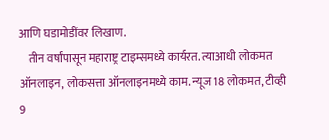आणि घडामोडींवर लिखाण.
    तीन वर्षांपासून महाराष्ट्र टाइम्समध्ये कार्यरत. त्याआधी लोकमत ऑनलाइन, लोकसत्ता ऑनलाइनमध्ये काम. न्यूज 18 लोकमत, टीव्ही 9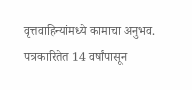वृत्तवाहिन्यांमध्ये कामाचा अनुभव. पत्रकारितेत 14 वर्षांपासून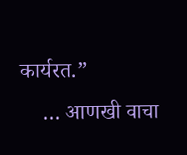कार्यरत.”
    … आणखी वाचा